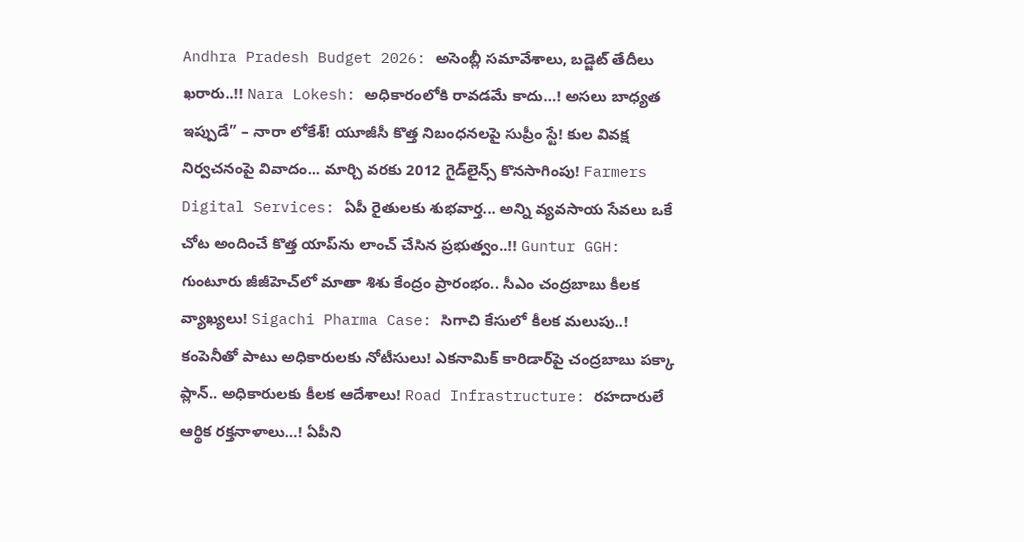Andhra Pradesh Budget 2026: అసెంబ్లీ సమావేశాలు, బడ్జెట్ తేదీలు ఖరారు..!! Nara Lokesh: అధికారంలోకి రావడమే కాదు…! అసలు బాధ్యత ఇప్పుడే” – నారా లోకేశ్! యూజీసీ కొత్త నిబంధనలపై సుప్రీం స్టే! కుల వివక్ష నిర్వచనంపై వివాదం... మార్చి వరకు 2012 గైడ్‌లైన్స్ కొనసాగింపు! Farmers Digital Services: ఏపీ రైతులకు శుభవార్త... అన్ని వ్యవసాయ సేవలు ఒకే చోట అందించే కొత్త యాప్‌ను లాంచ్ చేసిన ప్రభుత్వం..!! Guntur GGH: గుంటూరు జీజీహెచ్‌లో మాతా శిశు కేంద్రం ప్రారంభం.. సీఎం చంద్రబాబు కీలక వ్యాఖ్యలు! Sigachi Pharma Case: సిగాచి కేసులో కీలక మలుపు..! కంపెనీతో పాటు అధికారులకు నోటీసులు! ఎకనామిక్ కారిడార్‌పై చంద్రబాబు పక్కా ప్లాన్.. అధికారులకు కీలక ఆదేశాలు! Road Infrastructure: రహదారులే ఆర్థిక రక్తనాళాలు…! ఏపీని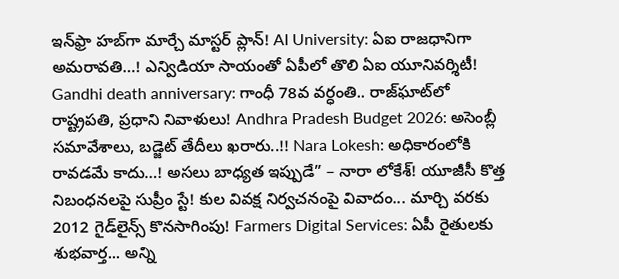ఇన్‌ఫ్రా హబ్‌గా మార్చే మాస్టర్ ప్లాన్! AI University: ఏఐ రాజధానిగా అమరావతి…! ఎన్విడియా సాయంతో ఏపీలో తొలి ఏఐ యూనివర్శిటీ! Gandhi death anniversary: గాంధీ 78వ వర్ధంతి.. రాజ్‌ఘాట్‌లో రాష్ట్రపతి, ప్రధాని నివాళులు! Andhra Pradesh Budget 2026: అసెంబ్లీ సమావేశాలు, బడ్జెట్ తేదీలు ఖరారు..!! Nara Lokesh: అధికారంలోకి రావడమే కాదు…! అసలు బాధ్యత ఇప్పుడే” – నారా లోకేశ్! యూజీసీ కొత్త నిబంధనలపై సుప్రీం స్టే! కుల వివక్ష నిర్వచనంపై వివాదం... మార్చి వరకు 2012 గైడ్‌లైన్స్ కొనసాగింపు! Farmers Digital Services: ఏపీ రైతులకు శుభవార్త... అన్ని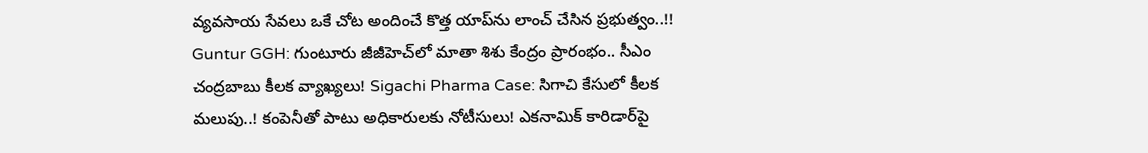వ్యవసాయ సేవలు ఒకే చోట అందించే కొత్త యాప్‌ను లాంచ్ చేసిన ప్రభుత్వం..!! Guntur GGH: గుంటూరు జీజీహెచ్‌లో మాతా శిశు కేంద్రం ప్రారంభం.. సీఎం చంద్రబాబు కీలక వ్యాఖ్యలు! Sigachi Pharma Case: సిగాచి కేసులో కీలక మలుపు..! కంపెనీతో పాటు అధికారులకు నోటీసులు! ఎకనామిక్ కారిడార్‌పై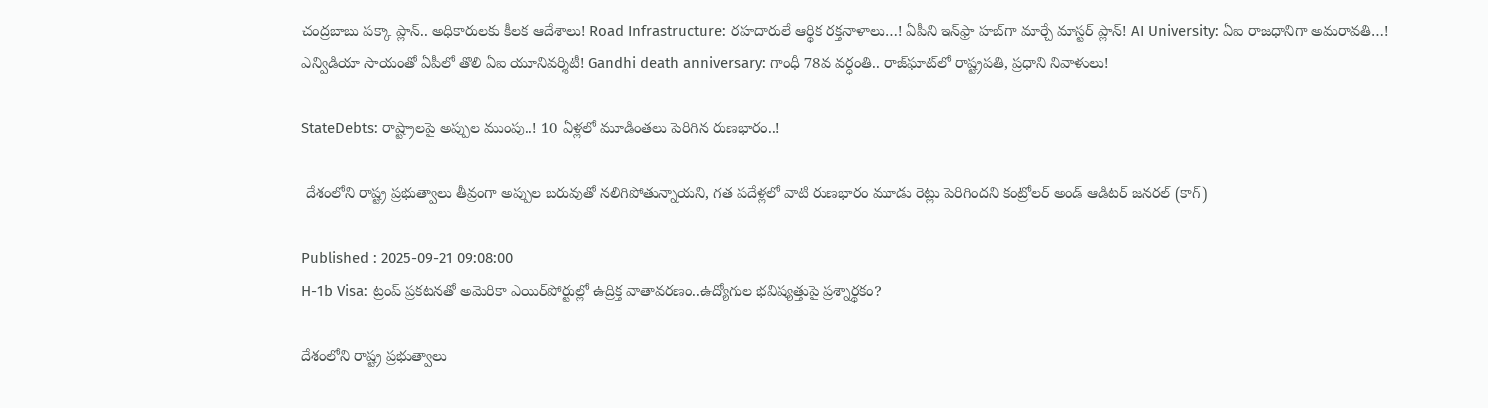చంద్రబాబు పక్కా ప్లాన్.. అధికారులకు కీలక ఆదేశాలు! Road Infrastructure: రహదారులే ఆర్థిక రక్తనాళాలు…! ఏపీని ఇన్‌ఫ్రా హబ్‌గా మార్చే మాస్టర్ ప్లాన్! AI University: ఏఐ రాజధానిగా అమరావతి…! ఎన్విడియా సాయంతో ఏపీలో తొలి ఏఐ యూనివర్శిటీ! Gandhi death anniversary: గాంధీ 78వ వర్ధంతి.. రాజ్‌ఘాట్‌లో రాష్ట్రపతి, ప్రధాని నివాళులు!

StateDebts: రాష్ట్రాలపై అప్పుల ముంపు..! 10 ఏళ్లలో మూడింతలు పెరిగిన రుణభారం..!

 దేశంలోని రాష్ట్ర ప్రభుత్వాలు తీవ్రంగా అప్పుల బరువుతో నలిగిపోతున్నాయని, గత పదేళ్లలో వాటి రుణభారం మూడు రెట్లు పెరిగిందని కంట్రోలర్ అండ్ ఆడిటర్ జనరల్‌ (కాగ్)

Published : 2025-09-21 09:08:00
H-1b Visa: ట్రంప్ ప్రకటనతో అమెరికా ఎయిర్‌పోర్టుల్లో ఉద్రిక్త వాతావరణం..ఉద్యోగుల భవిష్యత్తుపై ప్రశ్నార్థకం?

దేశంలోని రాష్ట్ర ప్రభుత్వాలు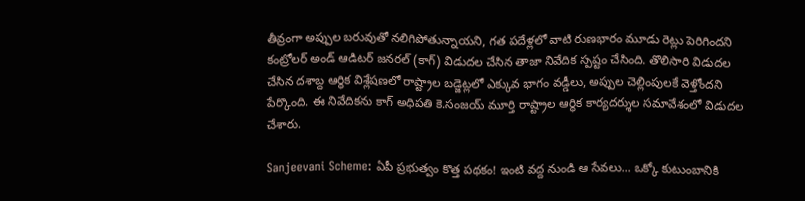తీవ్రంగా అప్పుల బరువుతో నలిగిపోతున్నాయని, గత పదేళ్లలో వాటి రుణభారం మూడు రెట్లు పెరిగిందని కంట్రోలర్ అండ్ ఆడిటర్ జనరల్‌ (కాగ్) విడుదల చేసిన తాజా నివేదిక స్పష్టం చేసింది. తొలిసారి విడుదల చేసిన దశాబ్ద ఆర్థిక విశ్లేషణలో రాష్ట్రాల బడ్జెట్లలో ఎక్కువ భాగం వడ్డీలు, అప్పుల చెల్లింపులకే వెళ్తోందని పేర్కొంది. ఈ నివేదికను కాగ్ అధిపతి కె.సంజయ్ మూర్తి రాష్ట్రాల ఆర్థిక కార్యదర్శుల సమావేశంలో విడుదల చేశారు.

Sanjeevani Scheme: ఏపీ ప్రభుత్వం కొత్త పథకం! ఇంటి వద్ద నుండి ఆ సేవలు... ఒక్కో కుటుంబానికి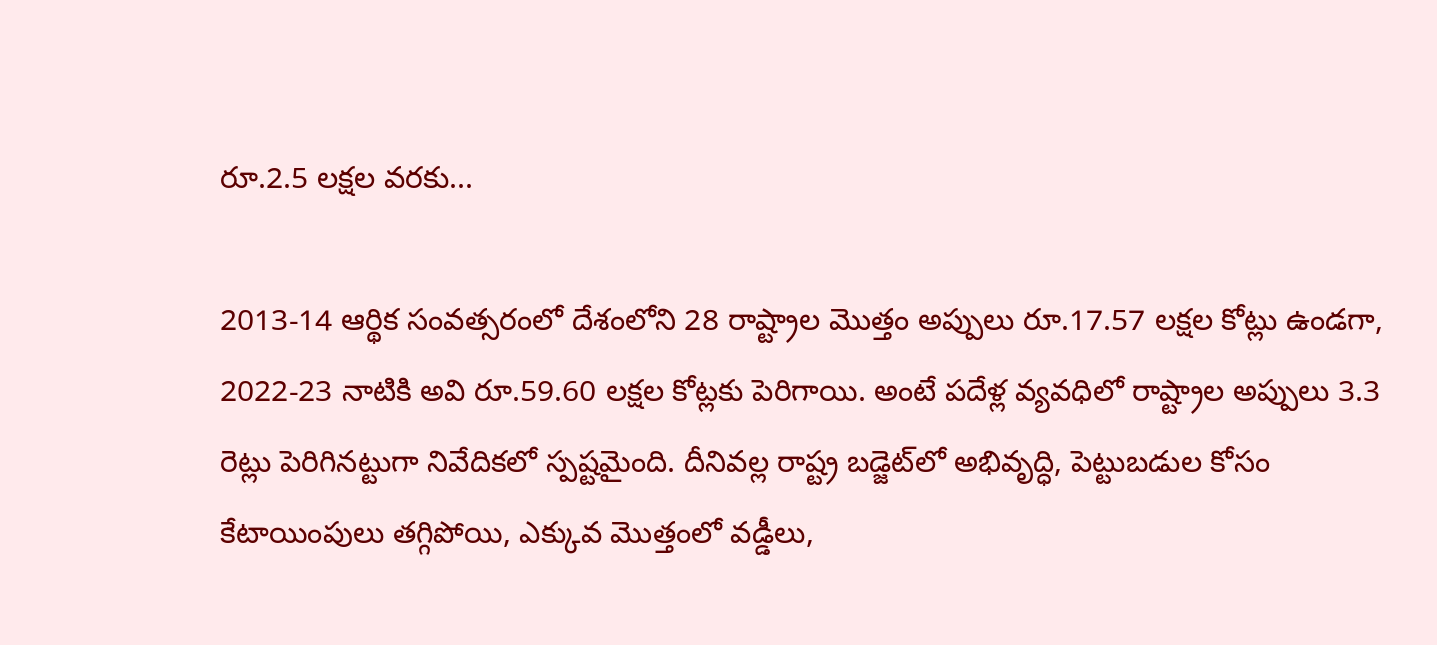రూ.2.5 లక్షల వరకు...

2013-14 ఆర్థిక సంవత్సరంలో దేశంలోని 28 రాష్ట్రాల మొత్తం అప్పులు రూ.17.57 లక్షల కోట్లు ఉండగా, 2022-23 నాటికి అవి రూ.59.60 లక్షల కోట్లకు పెరిగాయి. అంటే పదేళ్ల వ్యవధిలో రాష్ట్రాల అప్పులు 3.3 రెట్లు పెరిగినట్టుగా నివేదికలో స్పష్టమైంది. దీనివల్ల రాష్ట్ర బడ్జెట్‌లో అభివృద్ధి, పెట్టుబడుల కోసం కేటాయింపులు తగ్గిపోయి, ఎక్కువ మొత్తంలో వడ్డీలు,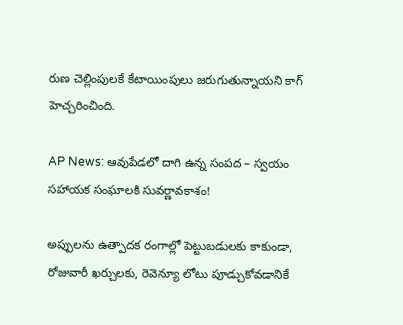రుణ చెల్లింపులకే కేటాయింపులు జరుగుతున్నాయని కాగ్ హెచ్చరించింది.

AP News: ఆవుపేడలో దాగి ఉన్న సంపద – స్వయం సహాయక సంఘాలకి సువర్ణావకాశం!

అప్పులను ఉత్పాదక రంగాల్లో పెట్టుబడులకు కాకుండా, రోజువారీ ఖర్చులకు, రెవెన్యూ లోటు పూడ్చుకోవడానికే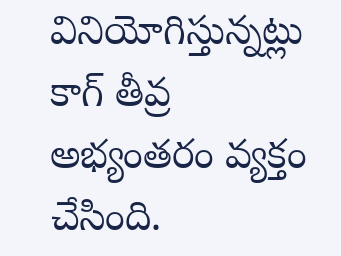వినియోగిస్తున్నట్లు కాగ్ తీవ్ర అభ్యంతరం వ్యక్తం చేసింది.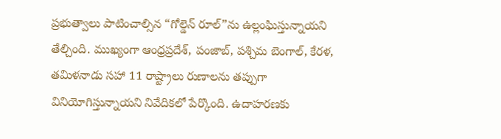ప్రభుత్వాలు పాటించాల్సిన “గోల్డెన్ రూల్”ను ఉల్లంఘిస్తున్నాయని తేల్చింది. ముఖ్యంగా ఆంధ్రప్రదేశ్, పంజాబ్, పశ్చిమ బెంగాల్, కేరళ, తమిళనాడు సహా 11 రాష్ట్రాలు రుణాలను తప్పుగా వినియోగిస్తున్నాయని నివేదికలో పేర్కొంది. ఉదాహరణకు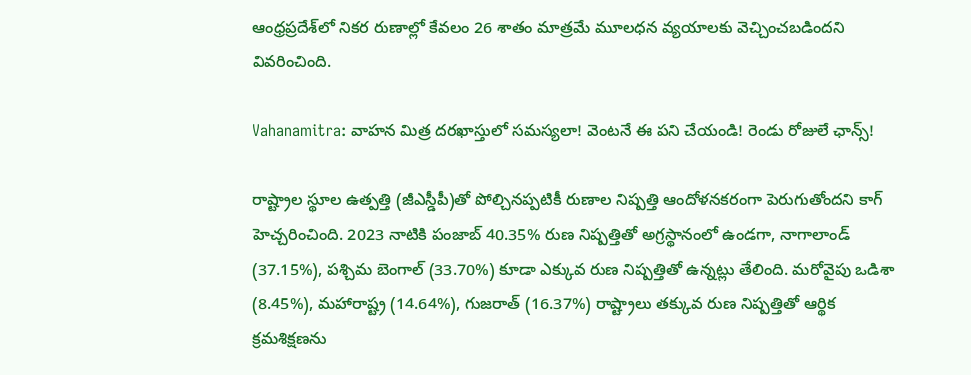ఆంధ్రప్రదేశ్‌లో నికర రుణాల్లో కేవలం 26 శాతం మాత్రమే మూలధన వ్యయాలకు వెచ్చించబడిందని వివరించింది.

Vahanamitra: వాహన మిత్ర దరఖాస్తులో సమస్యలా! వెంటనే ఈ పని చేయండి! రెండు రోజులే ఛాన్స్!

రాష్ట్రాల స్థూల ఉత్పత్తి (జీఎస్డీపీ)తో పోల్చినప్పటికీ రుణాల నిష్పత్తి ఆందోళనకరంగా పెరుగుతోందని కాగ్ హెచ్చరించింది. 2023 నాటికి పంజాబ్ 40.35% రుణ నిష్పత్తితో అగ్రస్థానంలో ఉండగా, నాగాలాండ్ (37.15%), పశ్చిమ బెంగాల్ (33.70%) కూడా ఎక్కువ రుణ నిష్పత్తితో ఉన్నట్లు తేలింది. మరోవైపు ఒడిశా (8.45%), మహారాష్ట్ర (14.64%), గుజరాత్ (16.37%) రాష్ట్రాలు తక్కువ రుణ నిష్పత్తితో ఆర్థిక క్రమశిక్షణను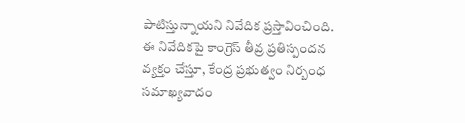పాటిస్తున్నాయని నివేదిక ప్రస్తావించింది. ఈ నివేదికపై కాంగ్రెస్ తీవ్ర ప్రతిస్పందన వ్యక్తం చేస్తూ, కేంద్ర ప్రభుత్వం నిర్బంధ సమాఖ్యవాదం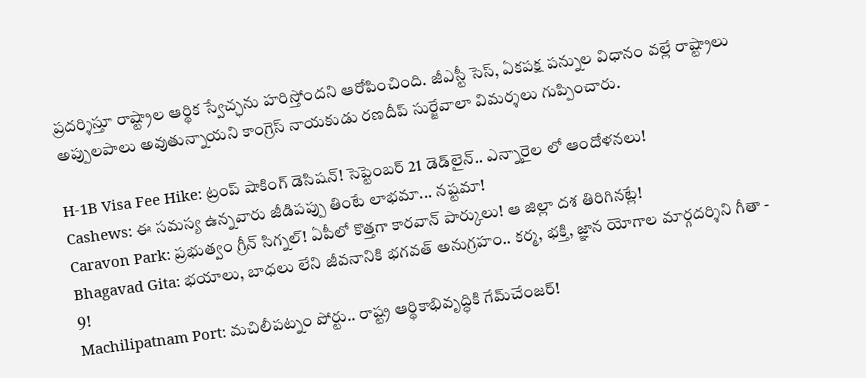ప్రదర్శిస్తూ రాష్ట్రాల ఆర్థిక స్వేచ్ఛను హరిస్తోందని ఆరోపించింది. జీఎస్టీ సెస్, ఏకపక్ష పన్నుల విధానం వల్లే రాష్ట్రాలు అప్పులపాలు అవుతున్నాయని కాంగ్రెస్ నాయకుడు రణదీప్ సుర్జేవాలా విమర్శలు గుప్పించారు.

H-1B Visa Fee Hike: ట్రంప్ షాకింగ్ డెసిషన్! సెప్టెంబర్ 21 డెడ్‌లైన్.. ఎన్నారైల లో ఆందోళనలు!
Cashews: ఈ సమస్య ఉన్నవారు జీడిపప్పు తింటే లాభమా... నష్టమా!
Caravon Park: ప్రభుత్వం గ్రీన్ సిగ్నల్! ఏపీలో కొత్తగా కారవాన్ పార్కులు! ఆ జిల్లా దశ తిరిగినట్లే!
Bhagavad Gita: భయాలు, బాధలు లేని జీవనానికి భగవత్ అనుగ్రహం.. కర్మ, భక్తి, జ్ఞాన యోగాల మార్గదర్శిని గీతా - 9!
Machilipatnam Port: మచిలీపట్నం పోర్టు.. రాష్ట్ర ఆర్థికాభివృద్ధికి గేమ్‌చేంజర్!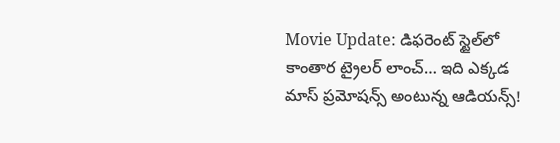Movie Update: డిఫరెంట్ స్టైల్‌లో కాంతార ట్రైలర్ లాంచ్… ఇది ఎక్కడ మాస్ ప్రమోషన్స్ అంటున్న ఆడియన్స్!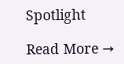Spotlight

Read More →